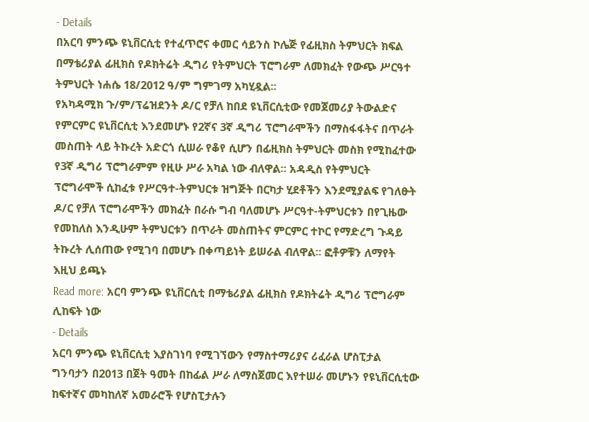- Details
በአርባ ምንጭ ዩኒቨርሲቲ የተፈጥሮና ቀመር ሳይንስ ኮሌጅ የፊዚክስ ትምህርት ክፍል በማቴሪያል ፊዚክስ የዶክትሬት ዲግሪ የትምህርት ፕሮግራም ለመክፈት የውጭ ሥርዓተ ትምህርት ነሐሴ 18/2012 ዓ/ም ግምገማ አካሂዷል፡፡
የአካዳሚክ ጉ/ም/ፕሬዝደንት ዶ/ር የቻለ ከበደ ዩኒቨርሲቲው የመጀመሪያ ትውልድና የምርምር ዩኒቨርሲቲ እንደመሆኑ የ2ኛና 3ኛ ዲግሪ ፕሮግራሞችን በማስፋፋትና በጥራት መስጠት ላይ ትኩረት አድርጎ ሲሠራ የቆየ ሲሆን በፊዚክስ ትምህርት መስክ የሚከፈተው የ3ኛ ዲግሪ ፕሮግራምም የዚሁ ሥራ አካል ነው ብለዋል፡፡ አዳዲስ የትምህርት ፕሮግራሞች ሲከፈቱ የሥርዓተ-ትምህርቱ ዝግጅት በርካታ ሂደቶችን እንደሚያልፍ የገለፁት ዶ/ር የቻለ ፕሮግራሞችን መክፈት በራሱ ግብ ባለመሆኑ ሥርዓተ-ትምህርቱን በየጊዜው የመከለስ እንዲሁም ትምህርቱን በጥራት መስጠትና ምርምር ተኮር የማድረግ ጉዳይ ትኩረት ሊሰጠው የሚገባ በመሆኑ በቀጣይነት ይሠራል ብለዋል፡፡ ፎቶዎቹን ለማየት እዚህ ይጫኑ
Read more: አርባ ምንጭ ዩኒቨርሲቲ በማቴሪያል ፊዚክስ የዶክትሬት ዲግሪ ፕሮግራም ሊከፍት ነው
- Details
አርባ ምንጭ ዩኒቨርሲቲ እያስገነባ የሚገኘውን የማስተማሪያና ሪፈራል ሆስፒታል ግንባታን በ2013 በጀት ዓመት በከፊል ሥራ ለማስጀመር እየተሠራ መሆኑን የዩኒቨርሲቲው ከፍተኛና መካከለኛ አመራሮች የሆስፒታሉን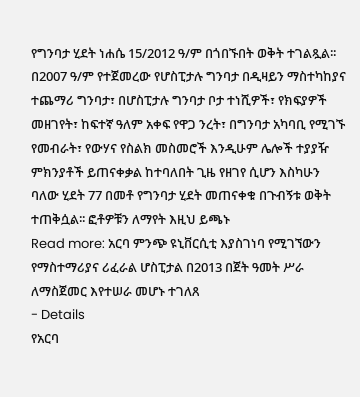የግንባታ ሂደት ነሐሴ 15/2012 ዓ/ም በጎበኙበት ወቅት ተገልጿል፡፡
በ2007 ዓ/ም የተጀመረው የሆስፒታሉ ግንባታ በዲዛይን ማስተካከያና ተጨማሪ ግንባታ፣ በሆስፒታሉ ግንባታ ቦታ ተነሺዎች፣ የክፍያዎች መዘገየት፣ ከፍተኛ ዓለም አቀፍ የዋጋ ንረት፣ በግንባታ አካባቢ የሚገኙ የመብራት፣ የውሃና የስልክ መስመሮች እንዲሁም ሌሎች ተያያዥ ምክንያቶች ይጠናቀቃል ከተባለበት ጊዜ የዘገየ ሲሆን እስካሁን ባለው ሂደት 77 በመቶ የግንባታ ሂደት መጠናቀቁ በጉብኝቱ ወቅት ተጠቅሷል፡፡ ፎቶዎቹን ለማየት እዚህ ይጫኑ
Read more: አርባ ምንጭ ዩኒቨርሲቲ እያስገነባ የሚገኘውን የማስተማሪያና ሪፈራል ሆስፒታል በ2013 በጀት ዓመት ሥራ ለማስጀመር እየተሠራ መሆኑ ተገለጸ
- Details
የአርባ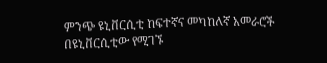ምንጭ ዩኒቨርሲቲ ከፍተኛና መካከለኛ አመራሮች በዩኒቨርሲቲው የሚገኙ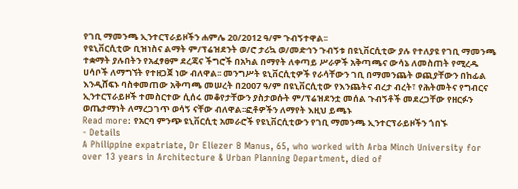የገቢ ማመንጫ ኢንተርፕራይዞችን ሐምሌ 20/2012 ዓ/ም ጉብኝተዋል፡፡
የዩኒቨርሲቲው ቢዝነስና ልማት ም/ፕሬዝደንት ወ/ሮ ታሪኳ ወ/መድኅን ጉብኝቱ በዩኒቨርሲቲው ያሉ የተለያዩ የገቢ ማመንጫ ተቋማት ያሉበትን የአፈፃፀም ደረጃና ችግሮች በአካል በማየት ለቀጣይ ሥራዎች አቅጣጫና ውሳኔ ለመስጠት የሚረዱ ሀሳቦች ለማግኘት የተዘጋጀ ነው ብለዋል፡፡ መንግሥት ዩኒቨርሲቲዎች የራሳቸውን ገቢ በማመንጨት ወጪያቸውን በከፊል እንዲሸፍኑ ባስቀመጠው አቅጣጫ መሠረት በ2007 ዓ/ም በዩኒቨርሲቲው የእንጨትና ብረታ ብረት፣ የሕትመትና የግብርና ኢንተርፕራይዞች ተመስርተው ሲሰሩ መቆየታቸውን ያስታወሱት ም/ፕሬዝደንቷ መሰል ጉብኝቶች መደረጋቸው የዘርፉን ወጤታማነት ለማረጋገጥ ወሳኝ ናቸው ብለዋል፡፡ፎቶዎችን ለማየት እዚህ ይጫኑ
Read more: የአርባ ምንጭ ዩኒቨርሲቲ አመራሮች የዩኒቨርሲቲውን የገቢ ማመንጫ ኢንተርፕራይዞችን ጎበኙ
- Details
A Philippine expatriate, Dr Eliezer B Manus, 65, who worked with Arba Minch University for over 13 years in Architecture & Urban Planning Department, died of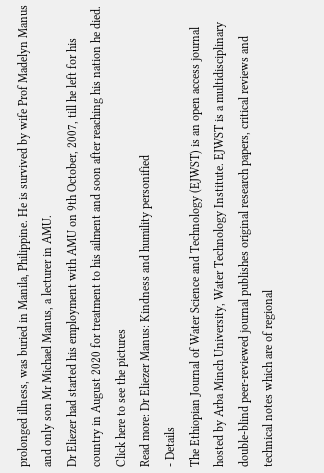prolonged illness, was buried in Manila, Philippine. He is survived by wife Prof Madelyn Manus and only son Mr Michael Manus, a lecturer in AMU.
Dr Eliezer had started his employment with AMU on 9th October, 2007, till he left for his country in August 2020 for treatment to his ailment and soon after reaching his nation he died. Click here to see the pictures
Read more: Dr Eliezer Manus: Kindness and humility personified
- Details
The Ethiopian Journal of Water Science and Technology (EJWST) is an open access journal hosted by Arba Minch University, Water Technology Institute. EJWST is a multidisciplinary double-blind peer-reviewed journal publishes original research papers, critical reviews and technical notes which are of regional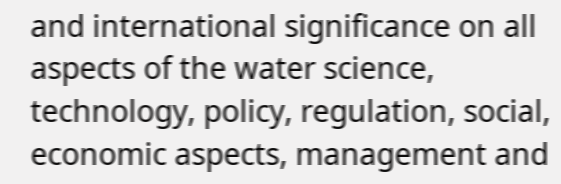and international significance on all aspects of the water science, technology, policy, regulation, social, economic aspects, management and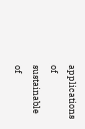applications of sustainable of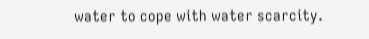water to cope with water scarcity.